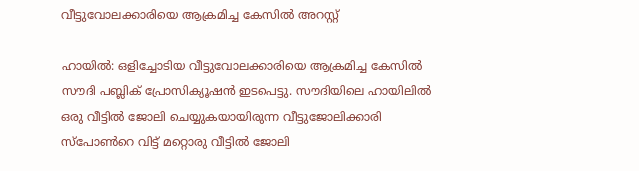വീട്ടുവോലക്കാരിയെ ആക്രമിച്ച കേസില്‍ അറസ്റ്റ്

ഹായില്‍: ഒളിച്ചോടിയ വീട്ടുവോലക്കാരിയെ ആക്രമിച്ച കേസില്‍ സൗദി പബ്ലിക് പ്രോസിക്യൂഷന്‍ ഇടപെട്ടു. സൗദിയിലെ ഹായിലില്‍ ഒരു വീട്ടില്‍ ജോലി ചെയ്യുകയായിരുന്ന വീട്ടുജോലിക്കാരി സ്‌പോണ്‍റെ വിട്ട് മറ്റൊരു വീട്ടില്‍ ജോലി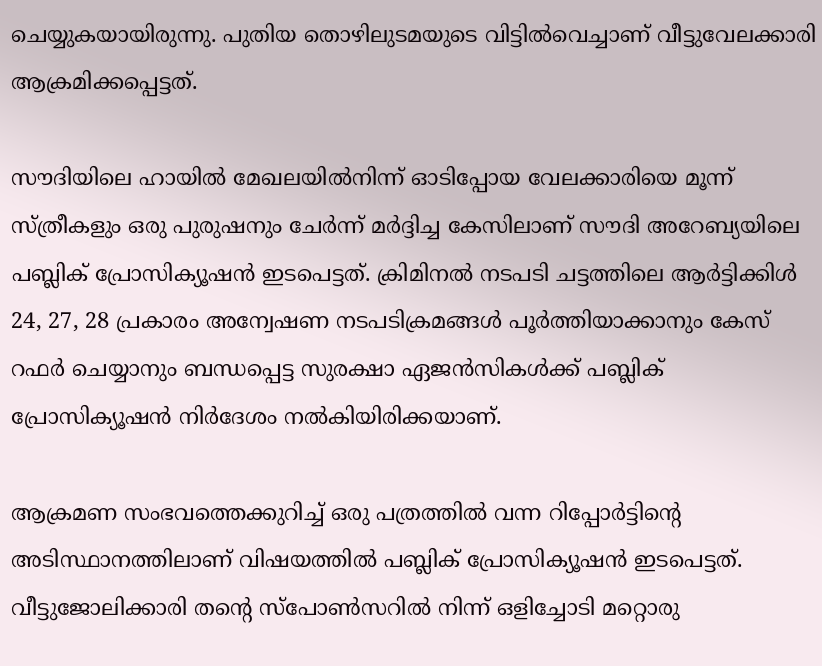ചെയ്യുകയായിരുന്നു. പുതിയ തൊഴിലുടമയുടെ വിട്ടില്‍വെച്ചാണ് വീട്ടുവേലക്കാരി ആക്രമിക്കപ്പെട്ടത്.

സൗദിയിലെ ഹായില്‍ മേഖലയില്‍നിന്ന് ഓടിപ്പോയ വേലക്കാരിയെ മൂന്ന് സ്ത്രീകളും ഒരു പുരുഷനും ചേര്‍ന്ന് മര്‍ദ്ദിച്ച കേസിലാണ് സൗദി അറേബ്യയിലെ പബ്ലിക് പ്രോസിക്യൂഷന്‍ ഇടപെട്ടത്. ക്രിമിനല്‍ നടപടി ചട്ടത്തിലെ ആര്‍ട്ടിക്കിള്‍ 24, 27, 28 പ്രകാരം അന്വേഷണ നടപടിക്രമങ്ങള്‍ പൂര്‍ത്തിയാക്കാനും കേസ് റഫര്‍ ചെയ്യാനും ബന്ധപ്പെട്ട സുരക്ഷാ ഏജന്‍സികള്‍ക്ക് പബ്ലിക് പ്രോസിക്യൂഷന്‍ നിര്‍ദേശം നല്‍കിയിരിക്കയാണ്.

ആക്രമണ സംഭവത്തെക്കുറിച്ച് ഒരു പത്രത്തില്‍ വന്ന റിപ്പോര്‍ട്ടിന്റെ അടിസ്ഥാനത്തിലാണ് വിഷയത്തില്‍ പബ്ലിക് പ്രോസിക്യൂഷന്‍ ഇടപെട്ടത്. വീട്ടുജോലിക്കാരി തന്റെ സ്‌പോണ്‍സറില്‍ നിന്ന് ഒളിച്ചോടി മറ്റൊരു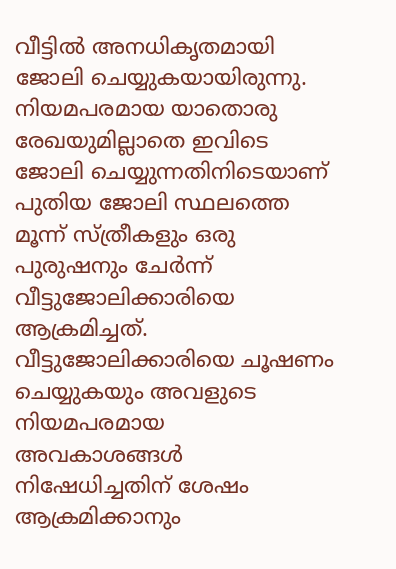വീട്ടില്‍ അനധികൃതമായി ജോലി ചെയ്യുകയായിരുന്നു. നിയമപരമായ യാതൊരു രേഖയുമില്ലാതെ ഇവിടെ ജോലി ചെയ്യുന്നതിനിടെയാണ് പുതിയ ജോലി സ്ഥലത്തെ മൂന്ന് സ്ത്രീകളും ഒരു പുരുഷനും ചേര്‍ന്ന് വീട്ടുജോലിക്കാരിയെ ആക്രമിച്ചത്. വീട്ടുജോലിക്കാരിയെ ചൂഷണം ചെയ്യുകയും അവളുടെ നിയമപരമായ അവകാശങ്ങള്‍ നിഷേധിച്ചതിന് ശേഷം ആക്രമിക്കാനും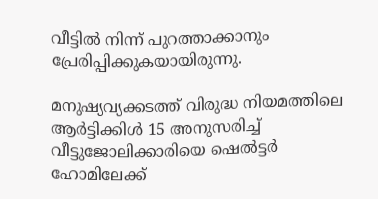വീട്ടില്‍ നിന്ന് പുറത്താക്കാനും പ്രേരിപ്പിക്കുകയായിരുന്നു.

മനുഷ്യവ്യക്കടത്ത് വിരുദ്ധ നിയമത്തിലെ ആര്‍ട്ടിക്കിള്‍ 15 അനുസരിച്ച് വീട്ടുജോലിക്കാരിയെ ഷെല്‍ട്ടര്‍ ഹോമിലേക്ക്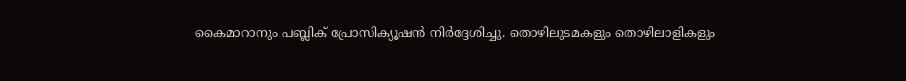കൈമാറാനും പബ്ലിക് പ്രോസിക്യൂഷന്‍ നിര്‍ദ്ദേശിച്ചു. തൊഴിലുടമകളും തൊഴിലാളികളും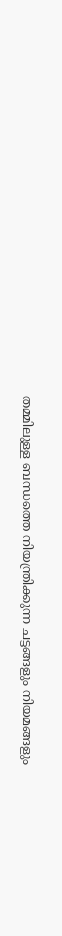തമ്മിലുള്ള ബന്ധത്തെ നിയന്ത്രിക്കുന്ന ചട്ടങ്ങളും നിയമങ്ങളും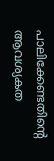പാലിക്കേണ്ടതിന്റെ ആവശ്യകത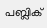പബ്ലിക്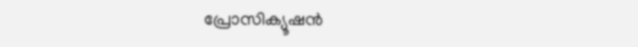പ്രോസിക്യൂഷന്‍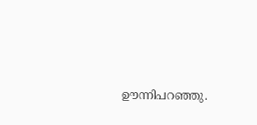ഊന്നിപറഞ്ഞു.